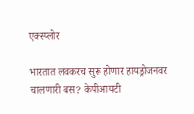एक्स्प्लोर

भारतात लवकरच सुरू होणार हायड्रोजनवर चालणारी बस? केपीआयटी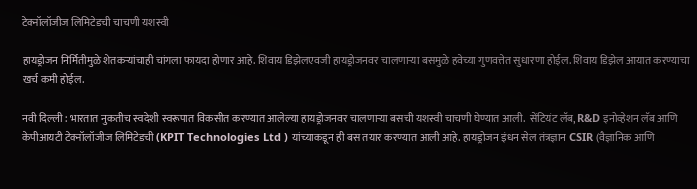टेक्नॉलॉजीज लिमिटेडची चाचणी यशस्वी

हायड्रोजन निर्मितीमुळे शेतकऱ्यांचाही चांगला फायदा होणार आहे. शिवाय डिझेलएवजी हायड्रोजनवर चालणाऱ्या बसमुळे हवेच्या गुणवत्तेत सुधारणा होईल. शिवाय डिझेल आयात करण्याचा खर्च कमी होईल.

नवी दिल्ली : भारतात नुकतीच स्वदेशी स्वरूपात विकसीत करण्यात आलेल्या हायड्रोजनवर चालणाऱ्या बसची यशस्वी चाचणी घेण्यात आली.  सेंटियंट लॅब, R&D इनोव्हेशन लॅब आणि केपीआयटी टेक्नॉलॉजीज लिमिटेडची (KPIT Technologies Ltd ) यांच्याकडून ही बस तयार करण्यात आली आहे. हायड्रोजन इंधन सेल तंत्रज्ञान CSIR (वैज्ञानिक आणि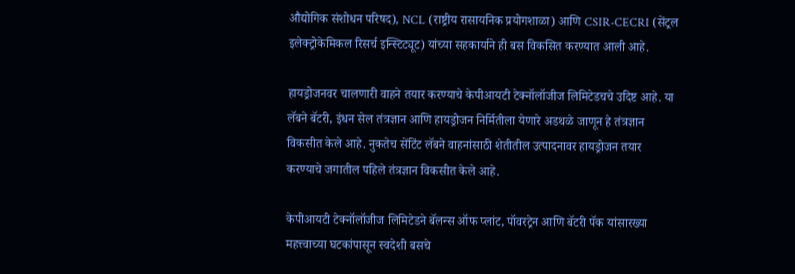औद्योगिक संशोधन परिषद), NCL (राष्ट्रीय रासायनिक प्रयोगशाळा) आणि CSIR-CECRI (सेंट्रल इलेक्ट्रोकेमिकल रिसर्च इन्स्टिट्यूट) यांच्या सहकार्याने ही बस विकसित करण्यात आली आहे.

हायड्रोजनवर चालणारी वाहने तयार करण्याचे केपीआयटी टेक्नॉलॉजीज लिमिटेडचचे उदिष्ट आहे. या लॅबने बॅटरी, इंधन सेल तंत्रज्ञान आणि हायड्रोजन निर्मितीला येणारे अडथळे जाणून हे तंत्रज्ञान विकसीत केले आहे. नुकतेच सेंटिंट लॅबने वाहनांसाठी शेतीतील उत्पादनावर हायड्रोजन तयार करण्याचे जगातील पहिले तंत्रज्ञान विकसीत केले आहे.

केपीआयटी टेक्नॉलॉजीज लिमिटेडने बॅलन्स ऑफ प्लांट, पॉवरट्रेन आणि बॅटरी पॅक यांसारख्या महत्त्वाच्या घटकांपासून स्वदेशी बसचे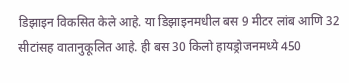डिझाइन विकसित केले आहे. या डिझाइनमधील बस 9 मीटर लांब आणि 32 सीटांसह वातानुकूलित आहे. ही बस 30 किलो हायड्रोजनमध्ये 450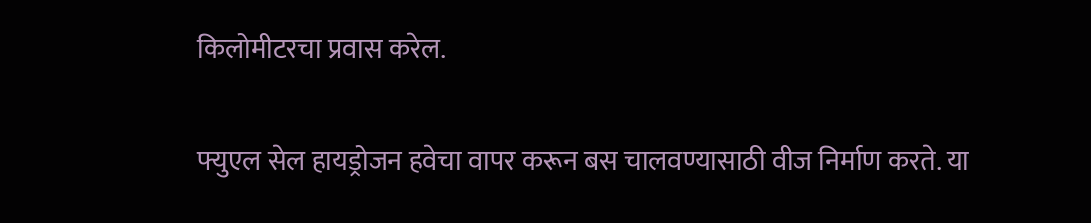किलोमीटरचा प्रवास करेल.

फ्युएल सेल हायड्रोजन हवेचा वापर करून बस चालवण्यासाठी वीज निर्माण करते. या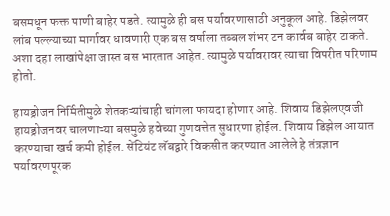बसमधून फक्त पाणी बाहेर पडते. त्यामुळे ही बस पर्यावरणासाठी अनुकूल आहे. डिझेलवर लांब पल्ल्याच्या मार्गावर धावणारी एक बस वर्षाला तब्बल शंभर टन कार्वब बाहेर टाकते. अशा दहा लाखांपेक्षा जास्त बस भारतात आहेत. त्यामुळे पर्यावरावर त्याचा विपरीत परिणाम होतो.

हायड्रोजन निर्मितीमुळे शेतकऱ्यांचाही चांगला फायदा होणार आहे. शिवाय डिझेलएवजी हायड्रोजनवर चालणाऱ्या बसमुळे हवेच्या गुणवत्तेत सुधारणा होईल. शिवाय डिझेल आयात करण्याचा खर्च कमी होईल. सेंटियंट लॅबद्वारे विकसीत करण्यात आलेले हे तंत्रज्ञान पर्यावरणपूरक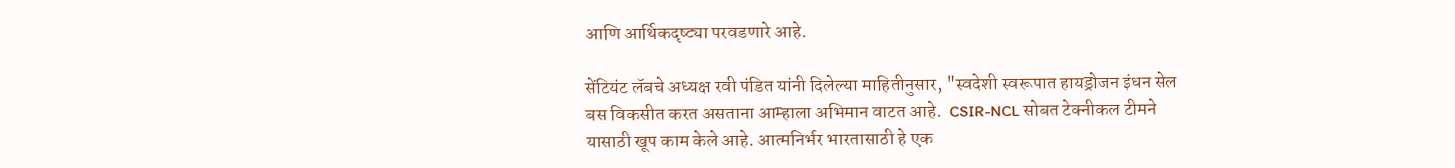आणि आर्थिकदृष्ट्या परवडणारे आहे.

सेंटियंट लॅबचे अध्यक्ष रवी पंडित यांनी दिलेल्या माहितीनुसार, "स्वदेशी स्वरूपात हायड्रोजन इंधन सेल बस विकसीत करत असताना आम्हाला अभिमान वाटत आहे.  CSIR-NCL सोबत टेक्नीकल टीमने यासाठी खूप काम केले आहे. आत्मनिर्भर भारतासाठी हे एक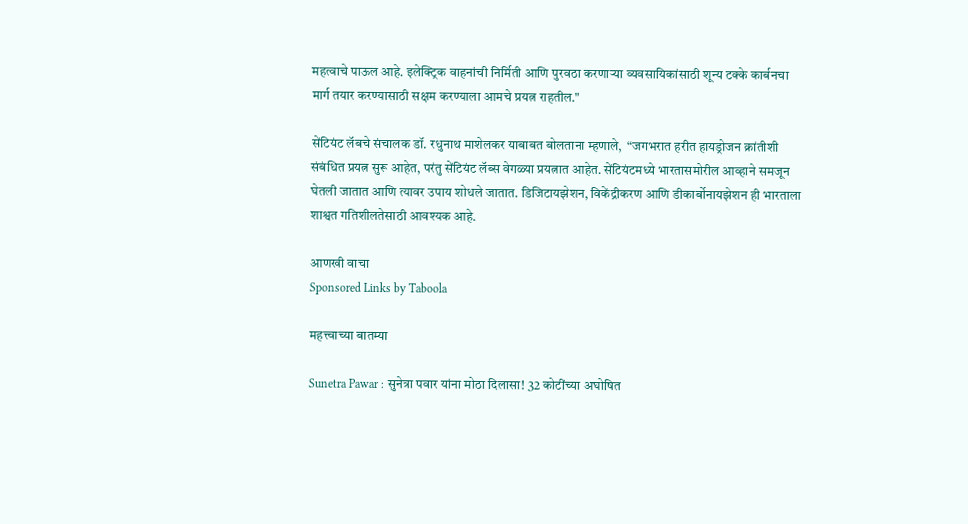महत्वाचे पाऊल आहे. इलेक्ट्रिक वाहनांची निर्मिती आणि पुरवठा करणाऱ्या व्यवसायिकांसाठी शून्य टक्के कार्बनचा मार्ग तयार करण्यासाठी सक्षम करण्याला आमचे प्रयत्न राहतील."

सेंटियंट लॅबचे संचालक डॉ. रधुनाथ माशेलकर याबाबत बोलताना म्हणाले,  “जगभरात हरीत हायड्रोजन क्रांतीशी संबंधित प्रयत्न सुरू आहेत, परंतु सेंटियंट लॅब्स वेगळ्या प्रयत्नात आहेत. सेंटियंटमध्ये भारतासमोरील आव्हाने समजून घेतली जातात आणि त्यावर उपाय शोधले जातात. डिजिटायझेशन, विकेंद्रीकरण आणि डीकार्बोनायझेशन ही भारताला शाश्वत गतिशीलतेसाठी आवश्यक आहे.

आणखी वाचा
Sponsored Links by Taboola

महत्त्वाच्या बातम्या

Sunetra Pawar : सुनेत्रा पवार यांना मोठा दिलासा! 32 कोटींच्या अघोषित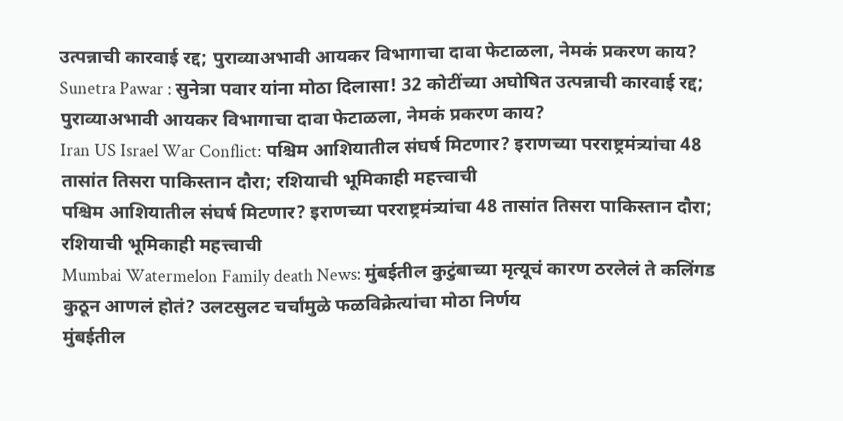उत्पन्नाची कारवाई रद्द; पुराव्याअभावी आयकर विभागाचा दावा फेटाळला, नेमकं प्रकरण काय?
Sunetra Pawar : सुनेत्रा पवार यांना मोठा दिलासा! 32 कोटींच्या अघोषित उत्पन्नाची कारवाई रद्द; पुराव्याअभावी आयकर विभागाचा दावा फेटाळला, नेमकं प्रकरण काय?
Iran US Israel War Conflict: पश्चिम आशियातील संघर्ष मिटणार? इराणच्या परराष्ट्रमंत्र्यांचा 48 तासांत तिसरा पाकिस्तान दौरा; रशियाची भूमिकाही महत्त्वाची
पश्चिम आशियातील संघर्ष मिटणार? इराणच्या परराष्ट्रमंत्र्यांचा 48 तासांत तिसरा पाकिस्तान दौरा; रशियाची भूमिकाही महत्त्वाची
Mumbai Watermelon Family death News: मुंबईतील कुटुंबाच्या मृत्यूचं कारण ठरलेलं ते कलिंगड कुठून आणलं होतं? उलटसुलट चर्चांमुळे फळविक्रेत्यांचा मोठा निर्णय
मुंबईतील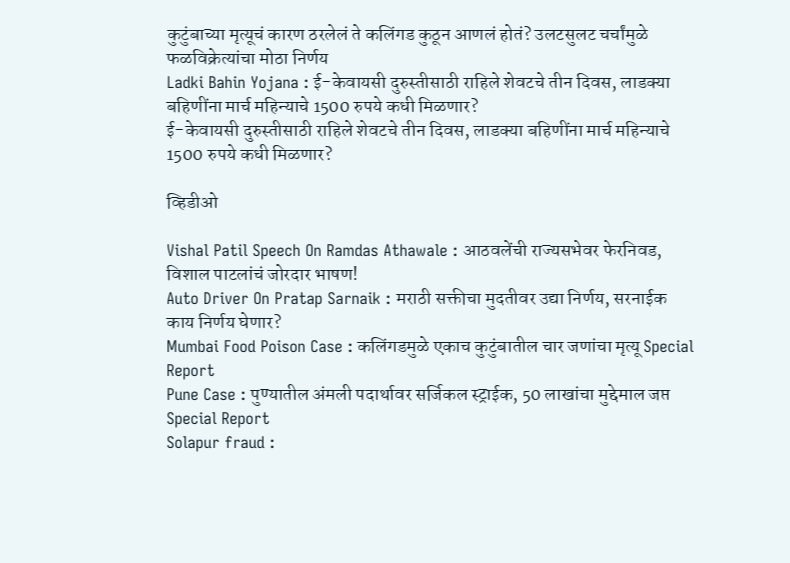कुटुंबाच्या मृत्यूचं कारण ठरलेलं ते कलिंगड कुठून आणलं होतं? उलटसुलट चर्चांमुळे फळविक्रेत्यांचा मोठा निर्णय
Ladki Bahin Yojana : ई-केवायसी दुरुस्तीसाठी राहिले शेवटचे तीन दिवस, लाडक्या बहिणींना मार्च महिन्याचे 1500 रुपये कधी मिळणार?
ई-केवायसी दुरुस्तीसाठी राहिले शेवटचे तीन दिवस, लाडक्या बहिणींना मार्च महिन्याचे 1500 रुपये कधी मिळणार?

व्हिडीओ

Vishal Patil Speech On Ramdas Athawale : आठवलेंची राज्यसभेवर फेरनिवड, विशाल पाटलांचं जोरदार भाषण!
Auto Driver On Pratap Sarnaik : मराठी सक्तीचा मुदतीवर उद्या निर्णय, सरनाईक काय निर्णय घेणार?
Mumbai Food Poison Case : कलिंगडमुळे एकाच कुटुंबातील चार जणांचा मृत्यू Special Report
Pune Case : पुण्यातील अंमली पदार्थावर सर्जिकल स्ट्राईक, 50 लाखांचा मुद्देमाल जप्त Special Report
Solapur fraud :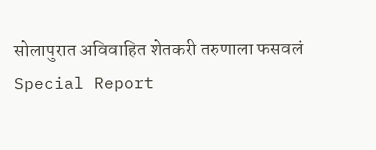सोलापुरात अविवाहित शेतकरी तरुणाला फसवलं Special Report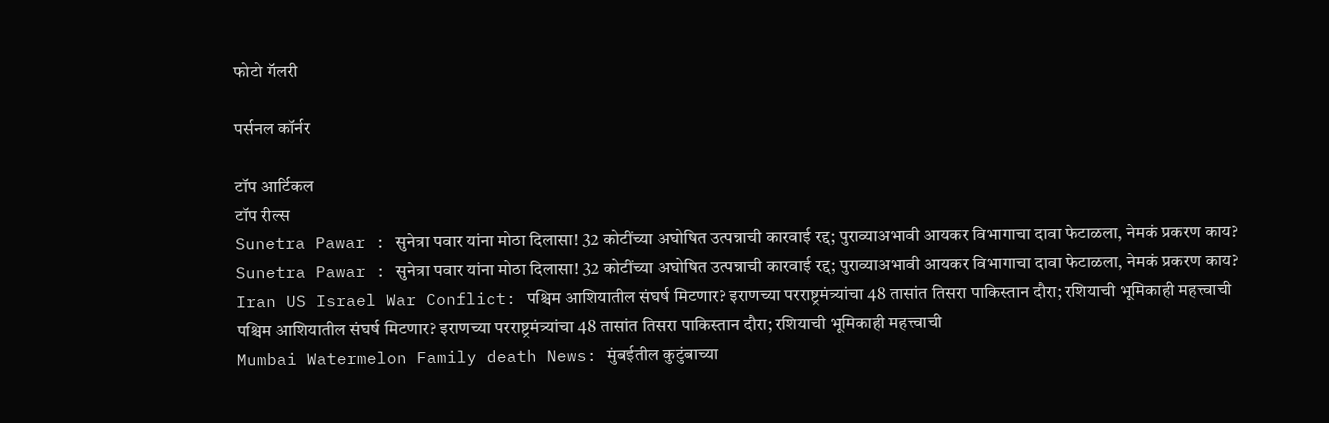फोटो गॅलरी

पर्सनल कॉर्नर

टॉप आर्टिकल
टॉप रील्स
Sunetra Pawar : सुनेत्रा पवार यांना मोठा दिलासा! 32 कोटींच्या अघोषित उत्पन्नाची कारवाई रद्द; पुराव्याअभावी आयकर विभागाचा दावा फेटाळला, नेमकं प्रकरण काय?
Sunetra Pawar : सुनेत्रा पवार यांना मोठा दिलासा! 32 कोटींच्या अघोषित उत्पन्नाची कारवाई रद्द; पुराव्याअभावी आयकर विभागाचा दावा फेटाळला, नेमकं प्रकरण काय?
Iran US Israel War Conflict: पश्चिम आशियातील संघर्ष मिटणार? इराणच्या परराष्ट्रमंत्र्यांचा 48 तासांत तिसरा पाकिस्तान दौरा; रशियाची भूमिकाही महत्त्वाची
पश्चिम आशियातील संघर्ष मिटणार? इराणच्या परराष्ट्रमंत्र्यांचा 48 तासांत तिसरा पाकिस्तान दौरा; रशियाची भूमिकाही महत्त्वाची
Mumbai Watermelon Family death News: मुंबईतील कुटुंबाच्या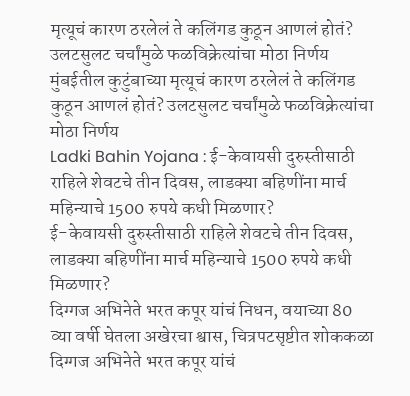मृत्यूचं कारण ठरलेलं ते कलिंगड कुठून आणलं होतं? उलटसुलट चर्चांमुळे फळविक्रेत्यांचा मोठा निर्णय
मुंबईतील कुटुंबाच्या मृत्यूचं कारण ठरलेलं ते कलिंगड कुठून आणलं होतं? उलटसुलट चर्चांमुळे फळविक्रेत्यांचा मोठा निर्णय
Ladki Bahin Yojana : ई-केवायसी दुरुस्तीसाठी राहिले शेवटचे तीन दिवस, लाडक्या बहिणींना मार्च महिन्याचे 1500 रुपये कधी मिळणार?
ई-केवायसी दुरुस्तीसाठी राहिले शेवटचे तीन दिवस, लाडक्या बहिणींना मार्च महिन्याचे 1500 रुपये कधी मिळणार?
दिग्गज अभिनेते भरत कपूर यांचं निधन, वयाच्या 80 व्या वर्षी घेतला अखेरचा श्वास, चित्रपटसृष्टीत शोककळा
दिग्गज अभिनेते भरत कपूर यांचं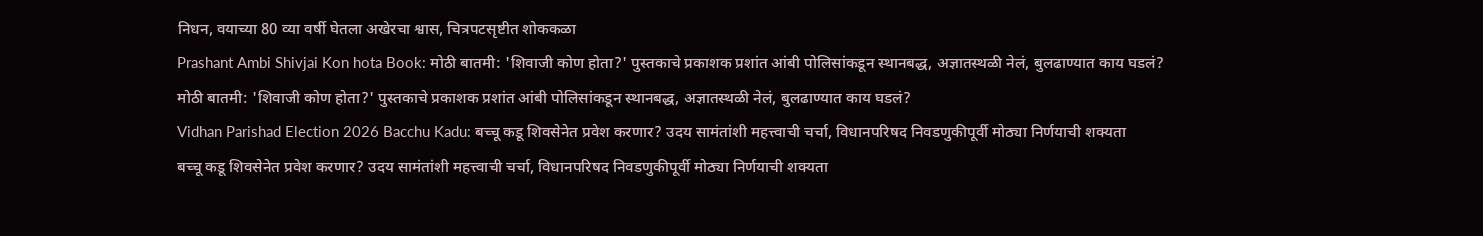निधन, वयाच्या 80 व्या वर्षी घेतला अखेरचा श्वास, चित्रपटसृष्टीत शोककळा
Prashant Ambi Shivjai Kon hota Book: मोठी बातमी: 'शिवाजी कोण होता?' पुस्तकाचे प्रकाशक प्रशांत आंबी पोलिसांकडून स्थानबद्ध, अज्ञातस्थळी नेलं, बुलढाण्यात काय घडलं?
मोठी बातमी: 'शिवाजी कोण होता?' पुस्तकाचे प्रकाशक प्रशांत आंबी पोलिसांकडून स्थानबद्ध, अज्ञातस्थळी नेलं, बुलढाण्यात काय घडलं?
Vidhan Parishad Election 2026 Bacchu Kadu: बच्चू कडू शिवसेनेत प्रवेश करणार? उदय सामंतांशी महत्त्वाची चर्चा, विधानपरिषद निवडणुकीपूर्वी मोठ्या निर्णयाची शक्यता
बच्चू कडू शिवसेनेत प्रवेश करणार? उदय सामंतांशी महत्त्वाची चर्चा, विधानपरिषद निवडणुकीपूर्वी मोठ्या निर्णयाची शक्यता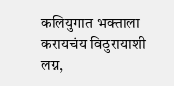कलियुगात भक्ताला करायचंय विठुरायाशी लग्न,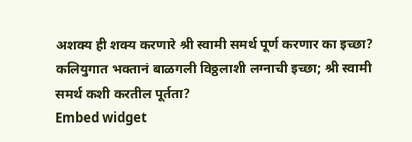अशक्य ही शक्य करणारे श्री स्वामी समर्थ पूर्ण करणार का इच्छा?
कलियुगात भक्तानं बाळगली विठ्ठलाशी लग्नाची इच्छा; श्री स्वामी समर्थ कशी करतील पूर्तता?
Embed widget